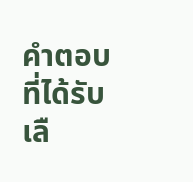คำตอบที่ได้รับเลื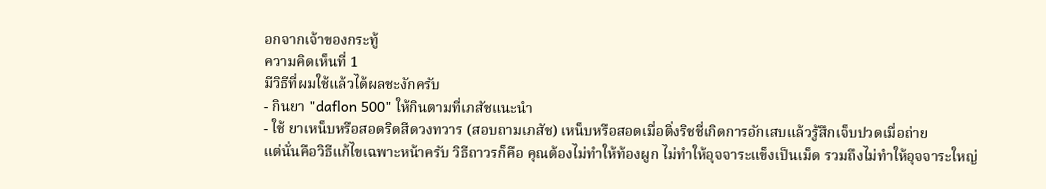อกจากเจ้าของกระทู้
ความคิดเห็นที่ 1
มีวิธีที่ผมใช้แล้วได้ผลชะงักครับ
- กินยา "daflon 500" ให้กินตามที่เภสัชแนะนำ
- ใช้ ยาเหน็บหรือสอดริดสีดวงทวาร (สอบถามเภสัช) เหน็บหรือสอดเมื่อติ่งริชชี่เกิดการอักเสบแล้วรู้สึกเจ็บปวดเมื่อถ่าย
แต่นั่นคือวิธีแก้ไขเฉพาะหน้าครับ วิธีถาวรก็คือ คุณต้องไม่ทำให้ท้องผูก ไม่ทำให้อุจจาระแข็งเป็นเม็ด รวมถึงไม่ทำให้อุจจาระใหญ่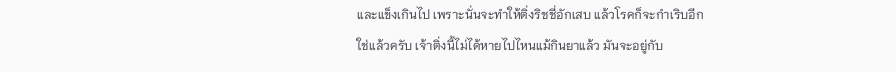และแข็งเกินไป เพราะนั่นจะทำให้ติ่งริชชี่อักเสบ แล้วโรคก็จะกำเริบอีก
ใช่แล้วครับ เจ้าติ่งนี้ไม่ได้หายไปไหนแม้กินยาแล้ว มันจะอยู่กับ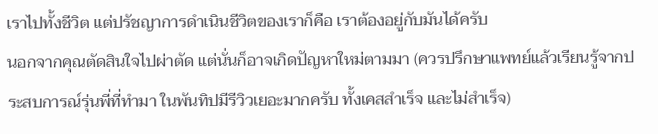เราไปทั้งชีวิต แต่ปรัชญาการดำเนินชีวิตของเราก็คือ เราต้องอยู่กับมันได้ครับ
นอกจากคุณตัดสินใจไปผ่าตัด แต่นั่นก็อาจเกิดปัญหาใหม่ตามมา (ควรปรึกษาแพทย์แล้วเรียนรู้จากประสบการณ์รุ่นพี่ที่ทำมา ในพันทิปมีรีวิวเยอะมากครับ ทั้งเคสสำเร็จ และไม่สำเร็จ)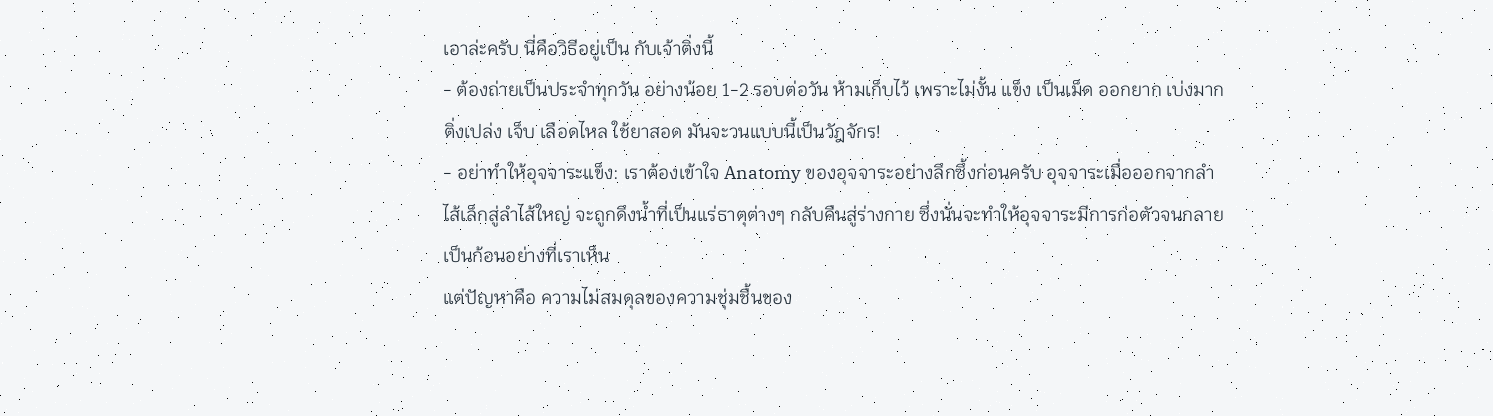เอาล่ะครับ นี่คือวิธีอยู่เป็น กับเจ้าติ่งนี้
- ต้องถ่ายเป็นประจำทุกวัน อย่างน้อย 1-2 รอบต่อวัน ห้ามเก็บไว้ เพราะไม่งั้น แข็ง เป็นเม็ด ออกยาก เบ่งมาก ติ่งเปล่ง เจ็บ เลือดไหล ใช้ยาสอด มันจะวนแบบนี้เป็นวัฎจักร!
- อย่าทำให้อุจจาระแข็ง: เราต้องเข้าใจ Anatomy ของอุจจาระอย่างลึกซึ้งก่อนครับ อุจจาระเมื่อออกจากลำไส้เล็กสู่ลำไส้ใหญ่ จะถูกดึงน้ำที่เป็นแร่ธาตุต่างๆ กลับคืนสู่ร่างกาย ซึ่งนั่นจะทำให้อุจจาระมีการก่อตัวจนกลายเป็นก้อนอย่างที่เราเห็น
แต่ปัญหาคือ ความไม่สมดุลของความชุ่มชื้นของ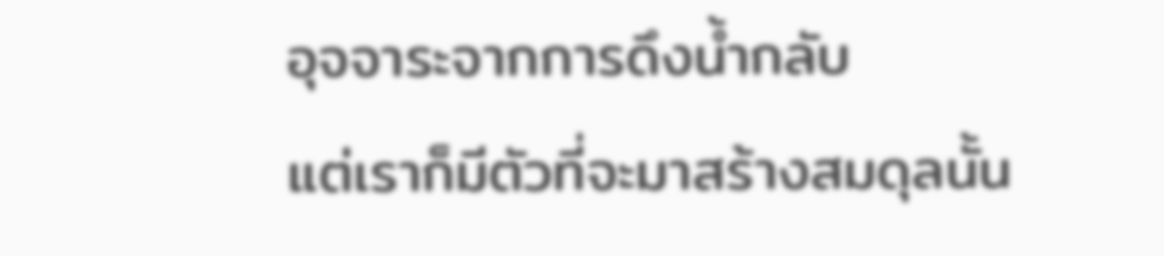อุจจาระจากการดึงน้ำกลับ
แต่เราก็มีตัวที่จะมาสร้างสมดุลนั้น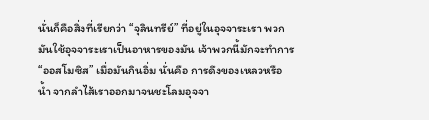นั่นก็คือสิ่งที่เรียกว่า “จุลินทรีย์” ที่อยู่ในอุจจาระเรา พวกมันใช้อุจจาระเราเป็นอาหารของมัน เจ้าพวกนี้มักจะทำการ “ออสโมซิส” เมื่อมันกินอิ่ม นั่นคือ การดึงของเหลวหรือน้ำ จากลำไส้เราออกมาจนชะโลมอุจจา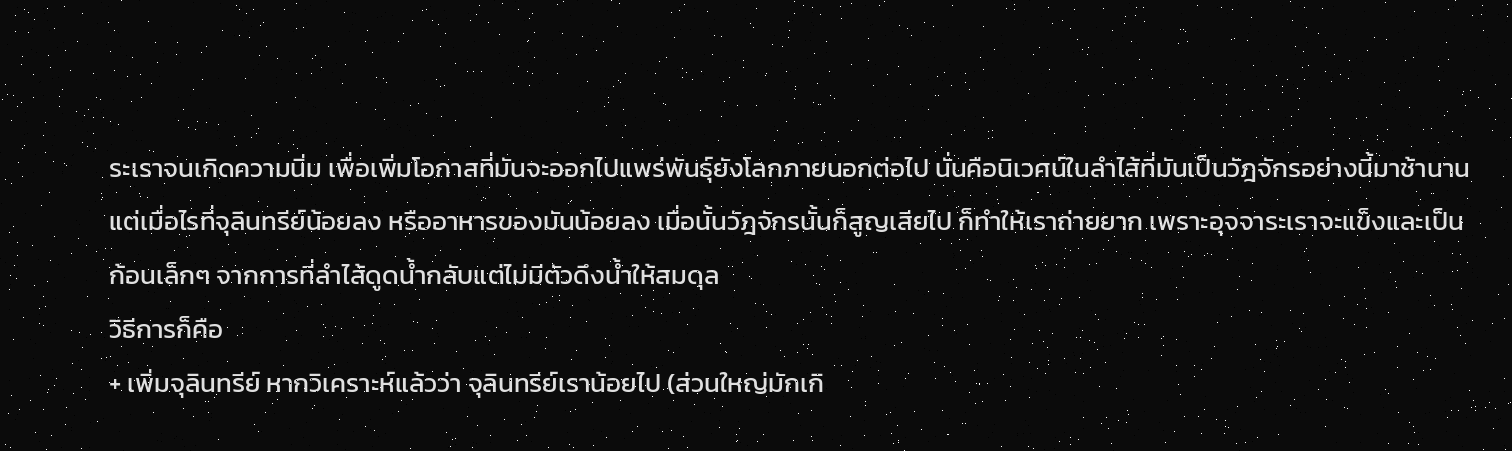ระเราจนเกิดความนิ่ม เพื่อเพิ่มโอกาสที่มันจะออกไปแพร่พันธุ์ยังโลกภายนอกต่อไป นั่นคือนิเวศน์ในลำไส้ที่มันเป็นวัฎจักรอย่างนี้มาช้านาน
แต่เมื่อไรที่จุลินทรีย์น้อยลง หรืออาหารของมันน้อยลง เมื่อนั้นวัฎจักรนั้นก็สูญเสียไป ก็ทำให้เราถ่ายยาก เพราะอุจจาระเราจะแข็งและเป็นก้อนเล็กๆ จากการที่ลำไส้ดูดน้ำกลับแต่ไม่มีตัวดึงน้ำให้สมดุล
วิธีการก็คือ
+ เพิ่มจุลินทรีย์ หากวิเคราะห์แล้วว่า จุลินทรีย์เราน้อยไป (ส่วนใหญ่มักเกิ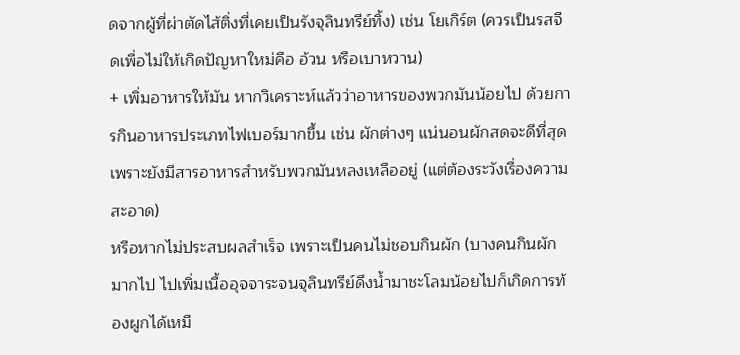ดจากผู้ที่ผ่าตัดไส้ติ่งที่เคยเป็นรังจุลินทรีย์ทิ้ง) เช่น โยเกิร์ต (ควรเป็นรสจืดเพื่อไม่ให้เกิดปัญหาใหม่คือ อ้วน หรือเบาหวาน)
+ เพิ่มอาหารให้มัน หากวิเคราะห์แล้วว่าอาหารของพวกมันน้อยไป ด้วยการกินอาหารประเภทไฟเบอร์มากขึ้น เช่น ผักต่างๆ แน่นอนผักสดจะดีที่สุดเพราะยังมีสารอาหารสำหรับพวกมันหลงเหลืออยู่ (แต่ต้องระวังเรื่องความสะอาด)
หรือหากไม่ประสบผลสำเร็จ เพราะเป็นคนไม่ชอบกินผัก (บางคนกินผักมากไป ไปเพิ่มเนื้ออุจจาระจนจุลินทรีย์ดึงน้ำมาชะโลมน้อยไปก็เกิดการท้องผูกได้เหมื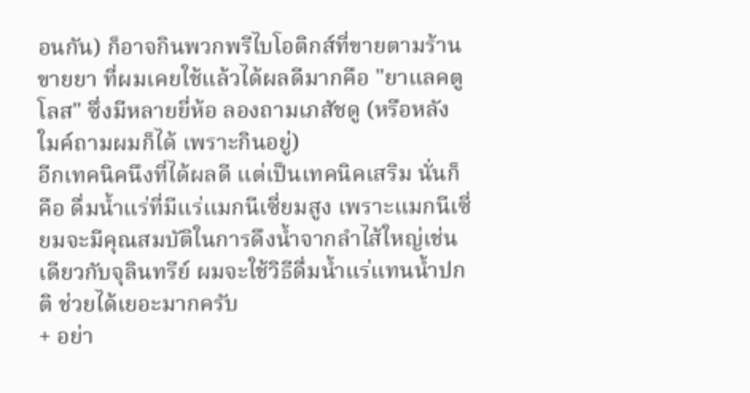อนกัน) ก็อาจกินพวกพรีไบโอติกส์ที่ขายตามร้านขายยา ที่ผมเคยใช้แล้วได้ผลดีมากคือ "ยาแลคตูโลส" ซึ่งมีหลายยี่ห้อ ลองถามเภสัชดู (หรือหลังใมค์ถามผมก็ได้ เพราะกินอยู่)
อีกเทคนิคนึงที่ได้ผลดี แต่เป็นเทคนิคเสริม นั่นก็คือ ดื่มน้ำแร่ที่มีแร่แมกนีเซี่ยมสูง เพราะแมกนีเซี่ยมจะมีคุณสมบัติในการดึงน้ำจากลำไส้ใหญ่เช่นเดียวกับจุลินทรีย์ ผมจะใช้วิธีดื่มน้ำแร่แทนน้ำปกติ ช่วยได้เยอะมากครับ
+ อย่า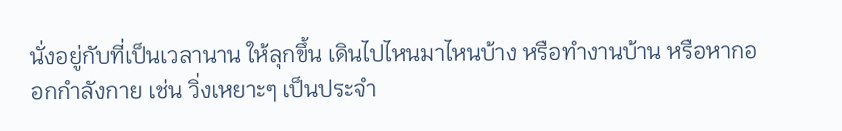นั่งอยู่กับที่เป็นเวลานาน ให้ลุกขึ้น เดินไปไหนมาไหนบ้าง หรือทำงานบ้าน หรือหากออกกำลังกาย เช่น วิ่งเหยาะๆ เป็นประจำ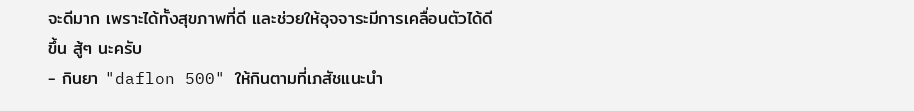จะดีมาก เพราะได้ทั้งสุขภาพที่ดี และช่วยให้อุจจาระมีการเคลื่อนตัวได้ดีขึ้น สู้ๆ นะครับ
- กินยา "daflon 500" ให้กินตามที่เภสัชแนะนำ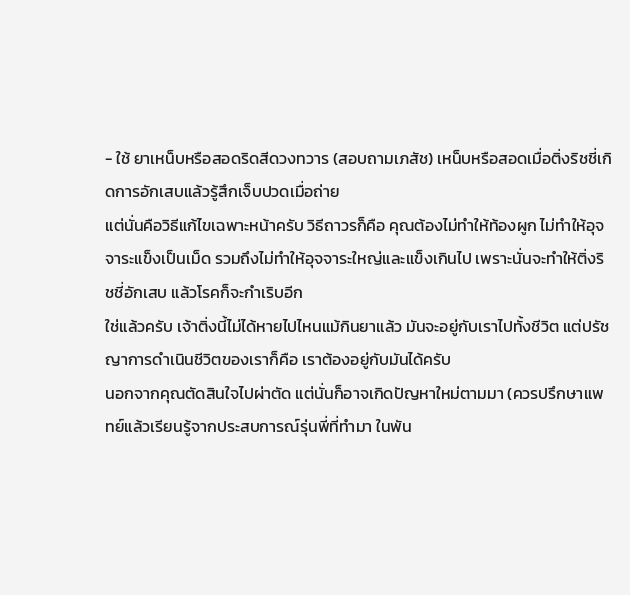- ใช้ ยาเหน็บหรือสอดริดสีดวงทวาร (สอบถามเภสัช) เหน็บหรือสอดเมื่อติ่งริชชี่เกิดการอักเสบแล้วรู้สึกเจ็บปวดเมื่อถ่าย
แต่นั่นคือวิธีแก้ไขเฉพาะหน้าครับ วิธีถาวรก็คือ คุณต้องไม่ทำให้ท้องผูก ไม่ทำให้อุจจาระแข็งเป็นเม็ด รวมถึงไม่ทำให้อุจจาระใหญ่และแข็งเกินไป เพราะนั่นจะทำให้ติ่งริชชี่อักเสบ แล้วโรคก็จะกำเริบอีก
ใช่แล้วครับ เจ้าติ่งนี้ไม่ได้หายไปไหนแม้กินยาแล้ว มันจะอยู่กับเราไปทั้งชีวิต แต่ปรัชญาการดำเนินชีวิตของเราก็คือ เราต้องอยู่กับมันได้ครับ
นอกจากคุณตัดสินใจไปผ่าตัด แต่นั่นก็อาจเกิดปัญหาใหม่ตามมา (ควรปรึกษาแพทย์แล้วเรียนรู้จากประสบการณ์รุ่นพี่ที่ทำมา ในพัน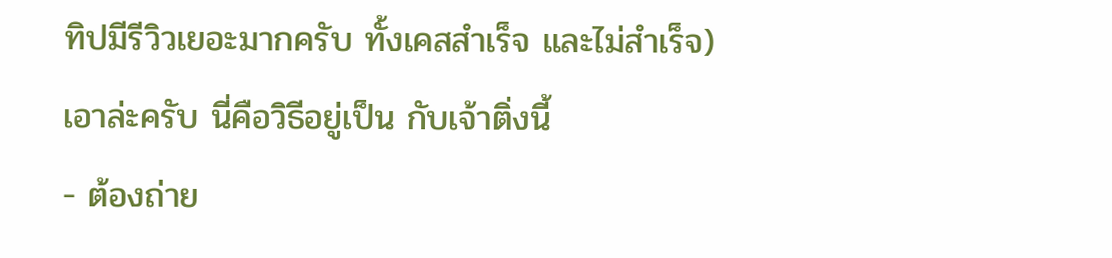ทิปมีรีวิวเยอะมากครับ ทั้งเคสสำเร็จ และไม่สำเร็จ)
เอาล่ะครับ นี่คือวิธีอยู่เป็น กับเจ้าติ่งนี้
- ต้องถ่าย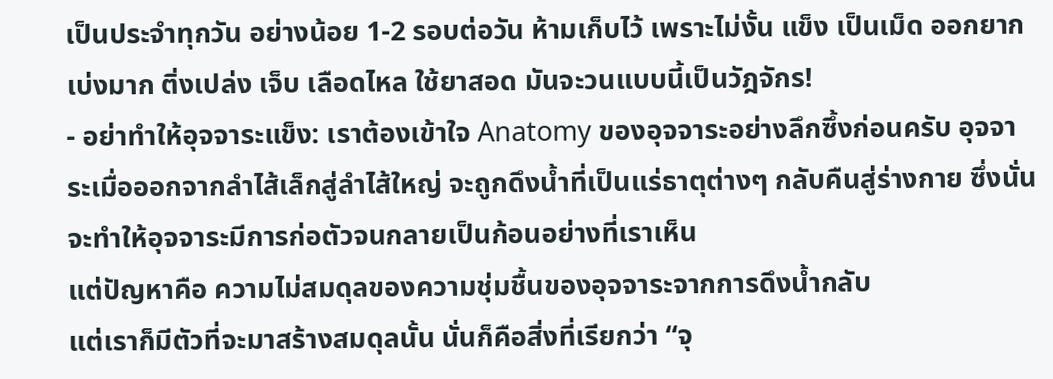เป็นประจำทุกวัน อย่างน้อย 1-2 รอบต่อวัน ห้ามเก็บไว้ เพราะไม่งั้น แข็ง เป็นเม็ด ออกยาก เบ่งมาก ติ่งเปล่ง เจ็บ เลือดไหล ใช้ยาสอด มันจะวนแบบนี้เป็นวัฎจักร!
- อย่าทำให้อุจจาระแข็ง: เราต้องเข้าใจ Anatomy ของอุจจาระอย่างลึกซึ้งก่อนครับ อุจจาระเมื่อออกจากลำไส้เล็กสู่ลำไส้ใหญ่ จะถูกดึงน้ำที่เป็นแร่ธาตุต่างๆ กลับคืนสู่ร่างกาย ซึ่งนั่นจะทำให้อุจจาระมีการก่อตัวจนกลายเป็นก้อนอย่างที่เราเห็น
แต่ปัญหาคือ ความไม่สมดุลของความชุ่มชื้นของอุจจาระจากการดึงน้ำกลับ
แต่เราก็มีตัวที่จะมาสร้างสมดุลนั้น นั่นก็คือสิ่งที่เรียกว่า “จุ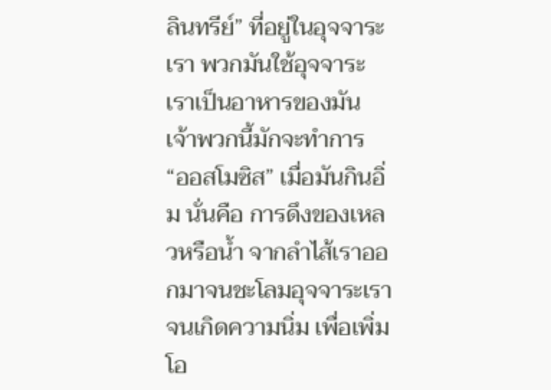ลินทรีย์” ที่อยู่ในอุจจาระเรา พวกมันใช้อุจจาระเราเป็นอาหารของมัน เจ้าพวกนี้มักจะทำการ “ออสโมซิส” เมื่อมันกินอิ่ม นั่นคือ การดึงของเหลวหรือน้ำ จากลำไส้เราออกมาจนชะโลมอุจจาระเราจนเกิดความนิ่ม เพื่อเพิ่มโอ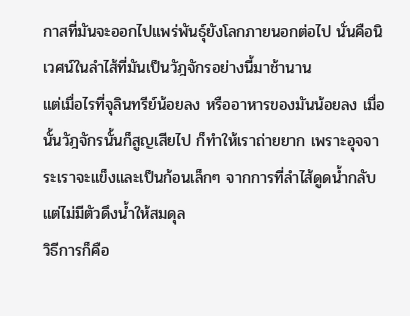กาสที่มันจะออกไปแพร่พันธุ์ยังโลกภายนอกต่อไป นั่นคือนิเวศน์ในลำไส้ที่มันเป็นวัฎจักรอย่างนี้มาช้านาน
แต่เมื่อไรที่จุลินทรีย์น้อยลง หรืออาหารของมันน้อยลง เมื่อนั้นวัฎจักรนั้นก็สูญเสียไป ก็ทำให้เราถ่ายยาก เพราะอุจจาระเราจะแข็งและเป็นก้อนเล็กๆ จากการที่ลำไส้ดูดน้ำกลับแต่ไม่มีตัวดึงน้ำให้สมดุล
วิธีการก็คือ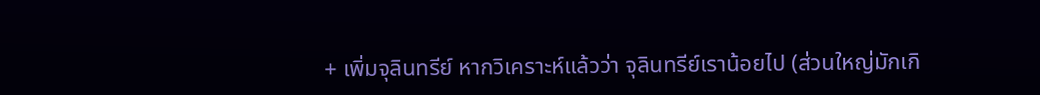+ เพิ่มจุลินทรีย์ หากวิเคราะห์แล้วว่า จุลินทรีย์เราน้อยไป (ส่วนใหญ่มักเกิ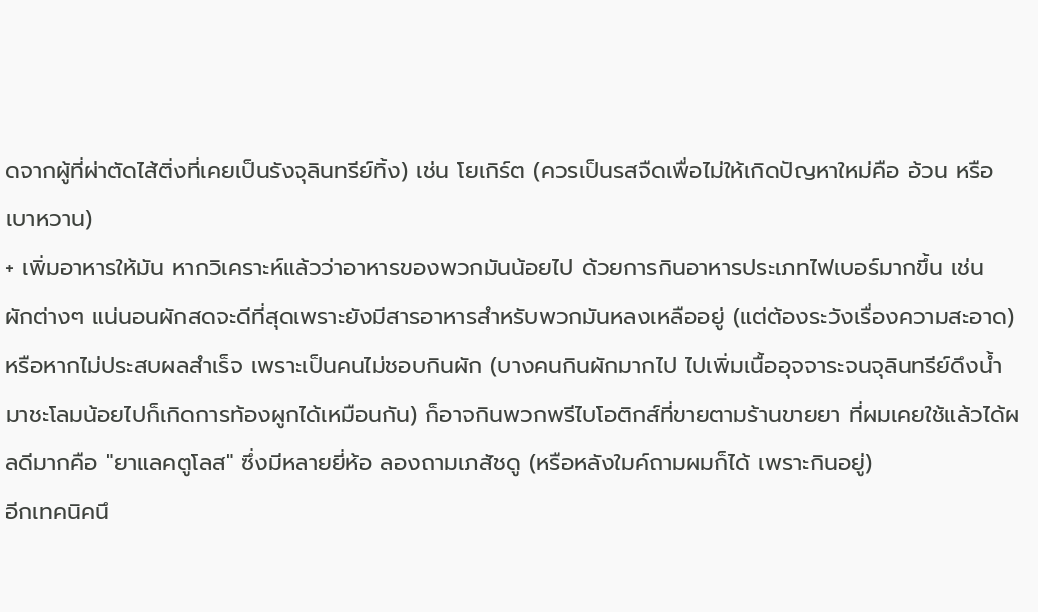ดจากผู้ที่ผ่าตัดไส้ติ่งที่เคยเป็นรังจุลินทรีย์ทิ้ง) เช่น โยเกิร์ต (ควรเป็นรสจืดเพื่อไม่ให้เกิดปัญหาใหม่คือ อ้วน หรือเบาหวาน)
+ เพิ่มอาหารให้มัน หากวิเคราะห์แล้วว่าอาหารของพวกมันน้อยไป ด้วยการกินอาหารประเภทไฟเบอร์มากขึ้น เช่น ผักต่างๆ แน่นอนผักสดจะดีที่สุดเพราะยังมีสารอาหารสำหรับพวกมันหลงเหลืออยู่ (แต่ต้องระวังเรื่องความสะอาด)
หรือหากไม่ประสบผลสำเร็จ เพราะเป็นคนไม่ชอบกินผัก (บางคนกินผักมากไป ไปเพิ่มเนื้ออุจจาระจนจุลินทรีย์ดึงน้ำมาชะโลมน้อยไปก็เกิดการท้องผูกได้เหมือนกัน) ก็อาจกินพวกพรีไบโอติกส์ที่ขายตามร้านขายยา ที่ผมเคยใช้แล้วได้ผลดีมากคือ "ยาแลคตูโลส" ซึ่งมีหลายยี่ห้อ ลองถามเภสัชดู (หรือหลังใมค์ถามผมก็ได้ เพราะกินอยู่)
อีกเทคนิคนึ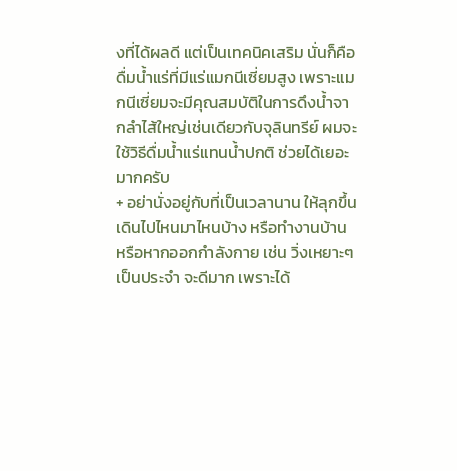งที่ได้ผลดี แต่เป็นเทคนิคเสริม นั่นก็คือ ดื่มน้ำแร่ที่มีแร่แมกนีเซี่ยมสูง เพราะแมกนีเซี่ยมจะมีคุณสมบัติในการดึงน้ำจากลำไส้ใหญ่เช่นเดียวกับจุลินทรีย์ ผมจะใช้วิธีดื่มน้ำแร่แทนน้ำปกติ ช่วยได้เยอะมากครับ
+ อย่านั่งอยู่กับที่เป็นเวลานาน ให้ลุกขึ้น เดินไปไหนมาไหนบ้าง หรือทำงานบ้าน หรือหากออกกำลังกาย เช่น วิ่งเหยาะๆ เป็นประจำ จะดีมาก เพราะได้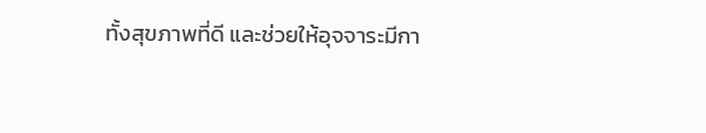ทั้งสุขภาพที่ดี และช่วยให้อุจจาระมีกา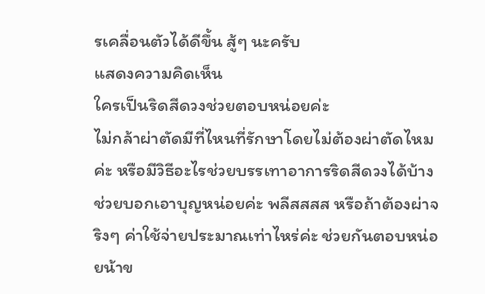รเคลื่อนตัวได้ดีขึ้น สู้ๆ นะครับ
แสดงความคิดเห็น
ใครเป็นริดสีดวงช่วยตอบหน่อยค่ะ
ไม่กล้าผ่าตัดมีที่ไหนที่รักษาโดยไม่ต้องผ่าตัดไหมค่ะ หรือมีวิธีอะไรช่วยบรรเทาอาการริดสีดวงได้บ้างช่วยบอกเอาบุญหน่อยค่ะ พลีสสสส หรือถ้าต้องผ่าจริงๆ ค่าใช้จ่ายประมาณเท่าไหร่ค่ะ ช่วยกันตอบหน่อยน้าข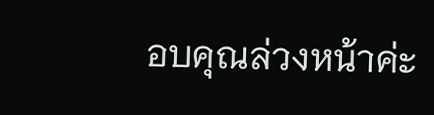อบคุณล่วงหน้าค่ะ